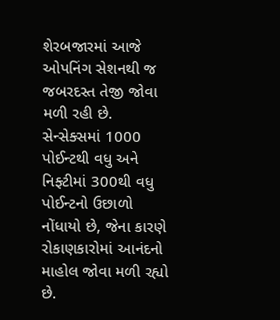શેરબજારમાં આજે ઓપનિંગ સેશનથી જ જબરદસ્ત તેજી જોવા મળી રહી છે. સેન્સેક્સમાં 1000 પોઈન્ટથી વધુ અને નિફ્ટીમાં 300થી વધુ પોઈન્ટનો ઉછાળો નોંધાયો છે, જેના કારણે રોકાણકારોમાં આનંદનો માહોલ જોવા મળી રહ્યો છે.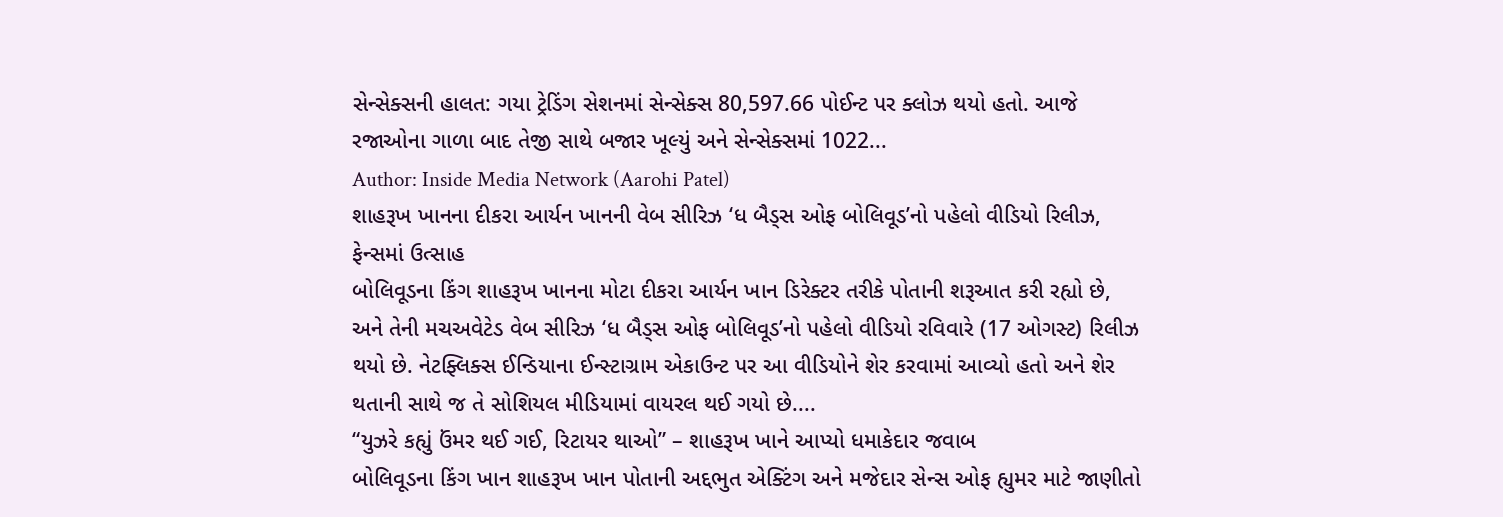સેન્સેક્સની હાલત: ગયા ટ્રેડિંગ સેશનમાં સેન્સેક્સ 80,597.66 પોઈન્ટ પર ક્લોઝ થયો હતો. આજે રજાઓના ગાળા બાદ તેજી સાથે બજાર ખૂલ્યું અને સેન્સેક્સમાં 1022...
Author: Inside Media Network (Aarohi Patel)
શાહરૂખ ખાનના દીકરા આર્યન ખાનની વેબ સીરિઝ ‘ધ બૈડ્સ ઓફ બોલિવૂડ’નો પહેલો વીડિયો રિલીઝ, ફેન્સમાં ઉત્સાહ
બોલિવૂડના કિંગ શાહરૂખ ખાનના મોટા દીકરા આર્યન ખાન ડિરેક્ટર તરીકે પોતાની શરૂઆત કરી રહ્યો છે, અને તેની મચઅવેટેડ વેબ સીરિઝ ‘ધ બૈડ્સ ઓફ બોલિવૂડ’નો પહેલો વીડિયો રવિવારે (17 ઓગસ્ટ) રિલીઝ થયો છે. નેટફ્લિક્સ ઈન્ડિયાના ઈન્સ્ટાગ્રામ એકાઉન્ટ પર આ વીડિયોને શેર કરવામાં આવ્યો હતો અને શેર થતાની સાથે જ તે સોશિયલ મીડિયામાં વાયરલ થઈ ગયો છે....
“યુઝરે કહ્યું ઉંમર થઈ ગઈ, રિટાયર થાઓ” – શાહરૂખ ખાને આપ્યો ધમાકેદાર જવાબ
બોલિવૂડના કિંગ ખાન શાહરૂખ ખાન પોતાની અદ્દભુત એક્ટિંગ અને મજેદાર સેન્સ ઓફ હ્યુમર માટે જાણીતો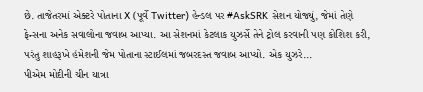છે. તાજેતરમાં એક્ટરે પોતાના X (પૂર્વે Twitter) હેન્ડલ પર #AskSRK સેશન યોજ્યું, જેમાં તેણે ફેન્સના અનેક સવાલોના જવાબ આપ્યા. આ સેશનમાં કેટલાક યુઝર્સે તેને ટ્રોલ કરવાની પણ કોશિશ કરી, પરંતુ શાહરૂખે હંમેશની જેમ પોતાના સ્ટાઈલમાં જબરદસ્ત જવાબ આપ્યો. એક યુઝરે...
પીએમ મોદીની ચીન યાત્રા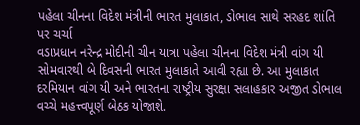પહેલા ચીનના વિદેશ મંત્રીની ભારત મુલાકાત, ડોભાલ સાથે સરહદ શાંતિ પર ચર્ચા
વડાપ્રધાન નરેન્દ્ર મોદીની ચીન યાત્રા પહેલા ચીનના વિદેશ મંત્રી વાંગ યી સોમવારથી બે દિવસની ભારત મુલાકાતે આવી રહ્યા છે. આ મુલાકાત દરમિયાન વાંગ યી અને ભારતના રાષ્ટ્રીય સુરક્ષા સલાહકાર અજીત ડોભાલ વચ્ચે મહત્ત્વપૂર્ણ બેઠક યોજાશે.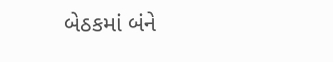બેઠકમાં બંને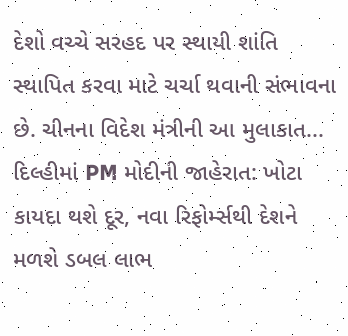દેશો વચ્ચે સરહદ પર સ્થાયી શાંતિ સ્થાપિત કરવા માટે ચર્ચા થવાની સંભાવના છે. ચીનના વિદેશ મંત્રીની આ મુલાકાત...
દિલ્હીમાં PM મોદીની જાહેરાત: ખોટા કાયદા થશે દૂર, નવા રિફોર્મ્સથી દેશને મળશે ડબલ લાભ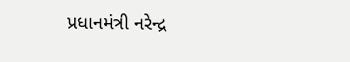પ્રધાનમંત્રી નરેન્દ્ર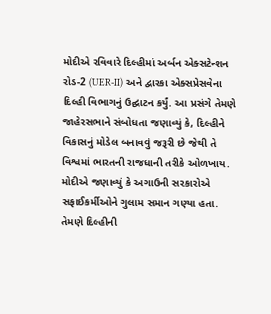મોદીએ રવિવારે દિલ્હીમાં અર્બન એક્સટેન્શન રોડ-2 (UER-II) અને દ્વારકા એક્સપ્રેસવેના દિલ્હી વિભાગનું ઉદ્ઘાટન કર્યું. આ પ્રસંગે તેમણે જાહેરસભાને સંબોધતા જણાવ્યું કે, દિલ્હીને વિકાસનું મોડેલ બનાવવું જરૂરી છે જેથી તે વિશ્વમાં ભારતની રાજધાની તરીકે ઓળખાય. મોદીએ જણાવ્યું કે અગાઉની સરકારોએ સફાઈકર્મીઓને ગુલામ સમાન ગણ્યા હતા. તેમણે દિલ્હીની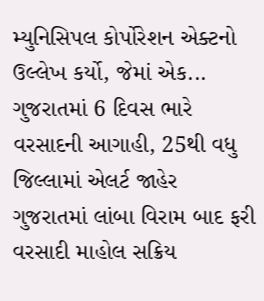મ્યુનિસિપલ કોર્પોરેશન એક્ટનો ઉલ્લેખ કર્યો, જેમાં એક...
ગુજરાતમાં 6 દિવસ ભારે વરસાદની આગાહી, 25થી વધુ જિલ્લામાં એલર્ટ જાહેર
ગુજરાતમાં લાંબા વિરામ બાદ ફરી વરસાદી માહોલ સક્રિય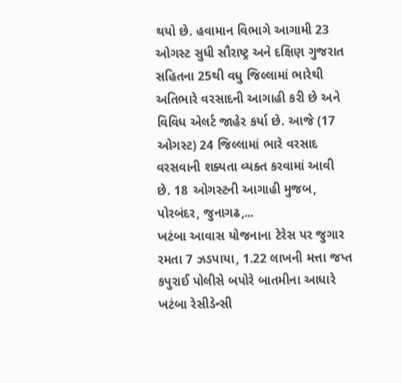થયો છે. હવામાન વિભાગે આગામી 23 ઓગસ્ટ સુધી સૌરાષ્ટ્ર અને દક્ષિણ ગુજરાત સહિતના 25થી વધુ જિલ્લામાં ભારેથી અતિભારે વરસાદની આગાહી કરી છે અને વિવિધ એલર્ટ જાહેર કર્યા છે. આજે (17 ઓગસ્ટ) 24 જિલ્લામાં ભારે વરસાદ વરસવાની શક્યતા વ્યક્ત કરવામાં આવી છે. 18 ઓગસ્ટની આગાહી મુજબ, પોરબંદર, જુનાગઢ,...
ખટંબા આવાસ યોજનાના ટેરેસ પર જુગાર રમતા 7 ઝડપાયા, 1.22 લાખની મત્તા જપ્ત
કપુરાઈ પોલીસે બપોરે બાતમીના આધારે ખટંબા રેસીડેન્સી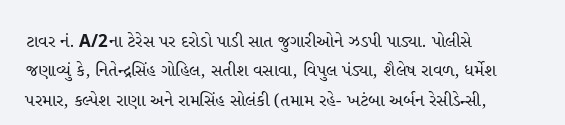ટાવર નં. A/2ના ટેરેસ પર દરોડો પાડી સાત જુગારીઓને ઝડપી પાડ્યા. પોલીસે જણાવ્યું કે, નિતેન્દ્રસિંહ ગોહિલ, સતીશ વસાવા, વિપુલ પંડ્યા, શૈલેષ રાવળ, ધર્મેશ પરમાર, કલ્પેશ રાણા અને રામસિંહ સોલંકી (તમામ રહે- ખટંબા અર્બન રેસીડેન્સી,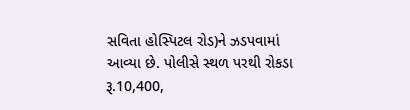સવિતા હોસ્પિટલ રોડ)ને ઝડપવામાં આવ્યા છે. પોલીસે સ્થળ પરથી રોકડા રૂ.10,400,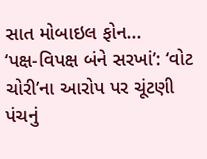સાત મોબાઇલ ફોન...
‘પક્ષ-વિપક્ષ બંને સરખાં’: ‘વોટ ચોરી’ના આરોપ પર ચૂંટણી પંચનું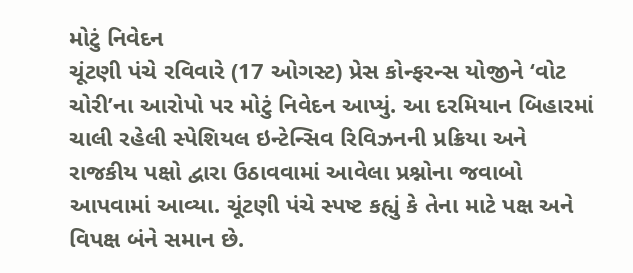મોટું નિવેદન
ચૂંટણી પંચે રવિવારે (17 ઓગસ્ટ) પ્રેસ કોન્ફરન્સ યોજીને ‘વોટ ચોરી’ના આરોપો પર મોટું નિવેદન આપ્યું. આ દરમિયાન બિહારમાં ચાલી રહેલી સ્પેશિયલ ઇન્ટેન્સિવ રિવિઝનની પ્રક્રિયા અને રાજકીય પક્ષો દ્વારા ઉઠાવવામાં આવેલા પ્રશ્નોના જવાબો આપવામાં આવ્યા. ચૂંટણી પંચે સ્પષ્ટ કહ્યું કે તેના માટે પક્ષ અને વિપક્ષ બંને સમાન છે.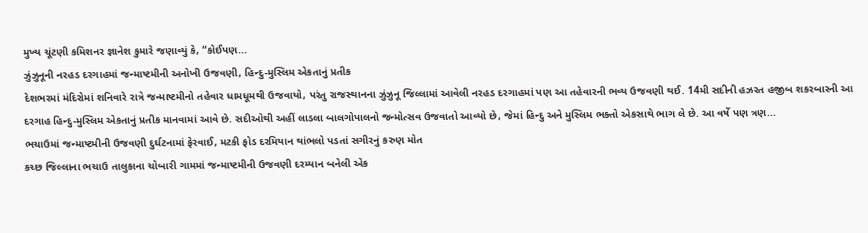મુખ્ય ચૂંટણી કમિશનર જ્ઞાનેશ કુમારે જણાવ્યું કે, “કોઈપણ...
ઝુંઝુનૂની નરહડ દરગાહમાં જન્માષ્ટમીની અનોખી ઉજવણી, હિન્દુ-મુસ્લિમ એકતાનું પ્રતીક
દેશભરમાં મંદિરોમાં શનિવારે રાત્રે જન્માષ્ટમીનો તહેવાર ધામધૂમથી ઉજવાયો, પરંતુ રાજસ્થાનના ઝુંઝુનૂ જિલ્લામાં આવેલી નરહડ દરગાહમાં પણ આ તહેવારની ભવ્ય ઉજવણી થઈ. 14મી સદીની હઝરત હજીબ શકરબારની આ દરગાહ હિન્દુ-મુસ્લિમ એકતાનું પ્રતીક માનવામાં આવે છે. સદીઓથી અહીં લાડલા બાલગોપાલનો જન્મોત્સવ ઉજવાતો આવ્યો છે, જેમાં હિન્દુ અને મુસ્લિમ ભક્તો એકસાથે ભાગ લે છે. આ વર્ષે પણ ત્રણ...
ભચાઉમાં જન્માષ્ટમીની ઉજવણી દુર્ઘટનામાં ફેરવાઈ, મટકી ફોડ દરમિયાન થાંભલો પડતાં સગીરનું કરુણ મોત
કચ્છ જિલ્લાના ભચાઉ તાલુકાના ચોબારી ગામમાં જન્માષ્ટમીની ઉજવણી દરમ્યાન બનેલી એક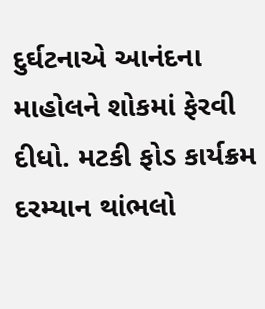દુર્ઘટનાએ આનંદના માહોલને શોકમાં ફેરવી દીધો. મટકી ફોડ કાર્યક્રમ દરમ્યાન થાંભલો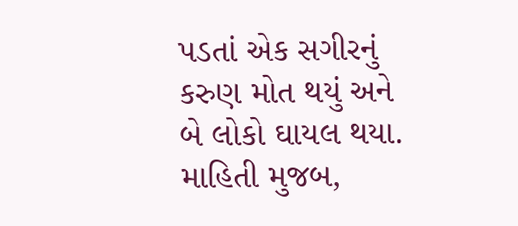પડતાં એક સગીરનું કરુણ મોત થયું અને બે લોકો ઘાયલ થયા. માહિતી મુજબ,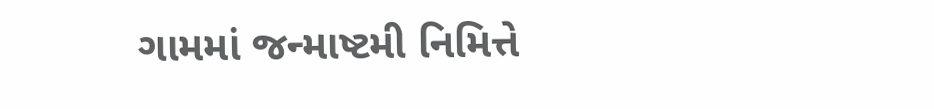ગામમાં જન્માષ્ટમી નિમિત્તે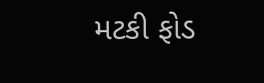મટકી ફોડ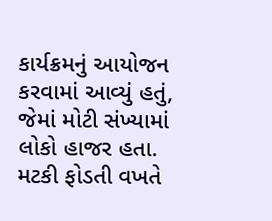કાર્યક્રમનું આયોજન કરવામાં આવ્યું હતું, જેમાં મોટી સંખ્યામાં લોકો હાજર હતા. મટકી ફોડતી વખતે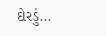દોરડું...